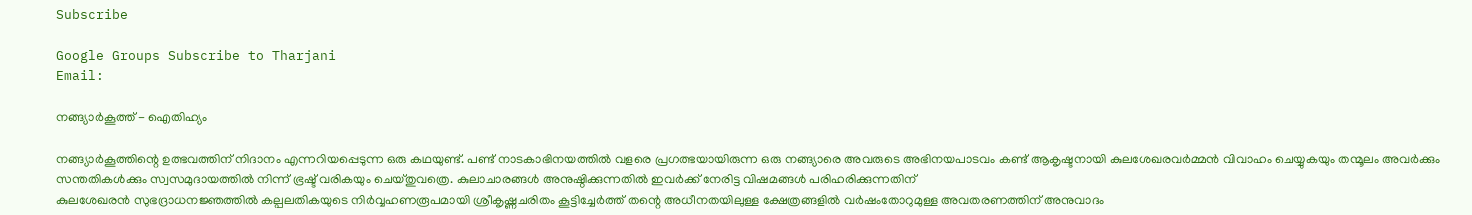Subscribe

Google Groups Subscribe to Tharjani
Email:

നങ്ങ്യാര്‍കൂത്ത് - ഐതിഹ്യം

നങ്ങ്യാര്‍കൂത്തിന്റെ ഉത്ഭവത്തിന്‌ നിദാനം എന്നറിയപ്പെടുന്ന ഒരു കഥയുണ്ട്‌. പണ്ട്‌ നാടകാഭിനയത്തില്‍ വളരെ പ്രഗത്ഭയായിരുന്ന ഒരു നങ്ങ്യാരെ അവരുടെ അഭിനയപാടവം കണ്ട്‌ ആകൃഷ്ടനായി കുലശേഖരവര്‍മ്മന്‍ വിവാഹം ചെയ്യുകയും തന്മൂലം അവര്‍ക്കും സന്തതികള്‍ക്കും സ്വസമുദായത്തില്‍ നിന്ന്‌ ഭ്രഷ്ട്‌ വരികയും ചെയ്തുവത്രെ. കുലാചാരങ്ങള്‍ അനുഷ്ഠിക്കുന്നതില്‍ ഇവര്‍ക്ക്‌ നേരിട്ട വിഷമങ്ങള്‍ പരിഹരിക്കുന്നതിന്‌
കുലശേഖരന്‍ സുഭദ്രാധനജ്ഞത്തില്‍ കല്പലതികയുടെ നിര്‍വ്വഹണരൂപമായി ശ്രീകൃഷ്ണചരിതം കൂട്ടിച്ചേര്‍ത്ത്‌ തന്റെ അധീനതയിലുള്ള ക്ഷേത്രങ്ങളില്‍ വര്‍ഷംതോറുമുള്ള അവതരണത്തിന്‌ അനുവാദം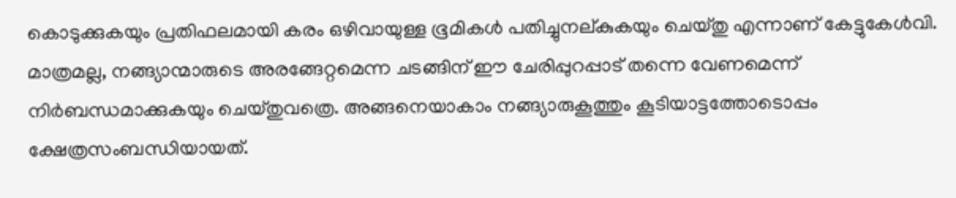കൊടുക്കുകയും പ്രതിഫലമായി കരം ഒഴിവായുള്ള ഭൂമികള്‍ പതിച്ചുനല്കുകയും ചെയ്തു എന്നാണ്‌ കേട്ടുകേള്‍വി. മാത്രമല്ല, നങ്ങ്യാന്മാരുടെ അരങ്ങേറ്റമെന്ന ചടങ്ങിന്‌ ഈ ചേരിപ്പുറപ്പാട്‌ തന്നെ വേണമെന്ന്‌ നിര്‍ബന്ധമാക്കുകയും ചെയ്തുവത്രെ. അങ്ങനെയാകാം നങ്ങ്യാരുകൂത്തും കൂടിയാട്ടത്തോടൊപ്പം ക്ഷേത്രസംബന്ധിയായത്‌.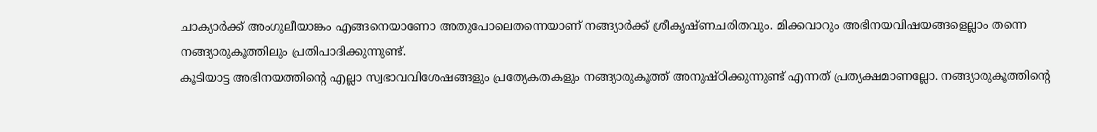ചാക്യാര്‍ക്ക്‌ അംഗുലീയാങ്കം എങ്ങനെയാണോ അതുപോലെതന്നെയാണ്‌ നങ്ങ്യാര്‍ക്ക്‌ ശ്രീകൃഷ്ണചരിതവും. മിക്കവാറും അഭിനയവിഷയങ്ങളെല്ലാം തന്നെ നങ്ങ്യാരുകൂത്തിലും പ്രതിപാദിക്കുന്നുണ്ട്‌.
കൂടിയാട്ട അഭിനയത്തിന്റെ എല്ലാ സ്വഭാവവിശേഷങ്ങളും പ്രത്യേകതകളും നങ്ങ്യാരുകൂത്ത്‌ അനുഷ്ഠിക്കുന്നുണ്ട്‌ എന്നത്‌ പ്രത്യക്ഷമാണല്ലോ. നങ്ങ്യാരുകൂത്തിന്റെ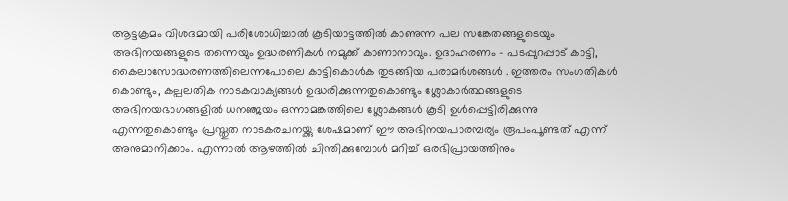ആട്ടക്രമം വിശദമായി പരിശോധിച്ചാല്‍ കൂടിയാട്ടത്തില്‍ കാണുന്ന പല സങ്കേതങ്ങളുടെയും അഭിനയങ്ങളുടെ തന്നെയും ഉദ്ധരണികള്‍ നമുക്ക്‌ കാണാനാവും. ഉദാഹരണം - പടപ്പുറപ്പാട്‌ കാട്ടി, കൈലാസോദ്ധരണത്തിലെന്നപോലെ കാട്ടികൊള്‍ക തുടങ്ങിയ പരാമര്‍ശങ്ങള്‍ ‍. ഇത്തരം സംഗതികള്‍ കൊണ്ടും, കല്പലതിക നാടകവാക്യങ്ങള്‍ ഉദ്ധരിക്കുന്നതുകൊണ്ടും ശ്ലോകാര്‍ത്ഥങ്ങളുടെ അഭിനയഭാഗങ്ങളില്‍ ധനഞ്ജയം ഒന്നാമങ്കത്തിലെ ശ്ലോകങ്ങള്‍ കൂടി ഉള്‍പ്പെട്ടിരിക്കുന്നു എന്നതുകൊണ്ടും പ്രസ്തുത നാടകരചനയ്ക്കു ശേഷമാണ്‌ ഈ അഭിനയപാരമ്പര്യം രൂപംപൂണ്ടത്‌ എന്ന് അനുമാനിക്കാം. എന്നാല്‍ ആഴത്തില്‍ ചിന്തിക്കുമ്പോള്‍ മറിച്ച് ഒരഭിപ്രായത്തിനും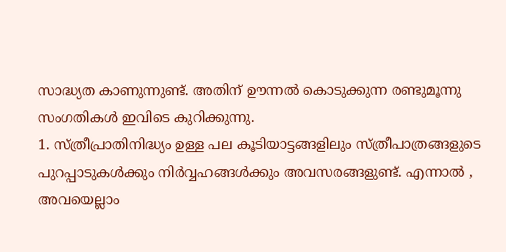സാദ്ധ്യത കാണുന്നുണ്ട്‌. അതിന്‌ ഊന്നല്‍ കൊടുക്കുന്ന രണ്ടുമൂന്നു സംഗതികള്‍ ഇവിടെ കുറിക്കുന്നു.
1. സ്ത്രീപ്രാതിനിദ്ധ്യം ഉള്ള പല കൂടിയാട്ടങ്ങളിലും സ്ത്രീപാത്രങ്ങളുടെ പുറപ്പാടുകള്‍ക്കും നിര്‍വ്വഹങ്ങള്‍ക്കും അവസരങ്ങളുണ്ട്‌. എന്നാല്‍ ‍, അവയെല്ലാം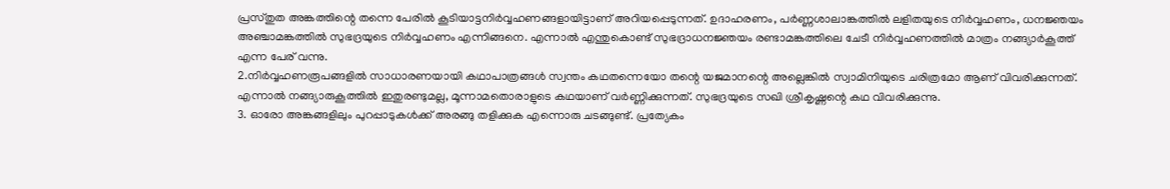പ്രസ്തുത അങ്കത്തിന്റെ തന്നെ പേരില്‍ കൂടിയാട്ടനിര്‍വ്വഹണങ്ങളായിട്ടാണ്‌ അറിയപ്പെടുന്നത്‌. ഉദാഹരണം, പര്‍ണ്ണശാലാങ്കത്തില്‍ ലളിതയുടെ നിര്‍വ്വഹണം, ധനജ്ഞയം അഞ്ചാമങ്കത്തില്‍ സുഭദ്രയുടെ നിര്‍വ്വഹണം എന്നിങ്ങനെ. എന്നാല്‍ എന്തുകൊണ്ട്‌ സുഭദ്രാധനജ്ഞയം രണ്ടാമങ്കത്തിലെ ചേടീ നിര്‍വ്വഹണത്തില്‍ മാത്രം നങ്ങ്യാര്‍കൂത്ത്‌ എന്ന പേര്‌ വന്നു.
2.നിര്‍വ്വഹണരൂപങ്ങളില്‍ സാധാരണയായി കഥാപാത്രങ്ങള്‍ സ്വന്തം കഥതന്നെയോ തന്റെ യജമാനന്റെ അല്ലെങ്കില്‍ സ്വാമിനിയുടെ ചരിത്രമോ ആണ്‌ വിവരിക്കുന്നത്‌. എന്നാല്‍ നങ്ങ്യാരുകൂത്തില്‍ ഇതുരണ്ടുമല്ല, മൂന്നാമതൊരാളുടെ കഥയാണ്‌ വര്‍ണ്ണിക്കുന്നത്‌. സുഭദ്രയുടെ സഖി ശ്രീകൃഷ്ണന്റെ കഥ വിവരിക്കുന്നു.
3. ഓരോ അങ്കങ്ങളിലും പുറപ്പാടുകള്‍ക്ക്‌ അരങ്ങു തളിക്കുക എന്നൊരു ചടങ്ങുണ്ട്‌. പ്രത്യേകം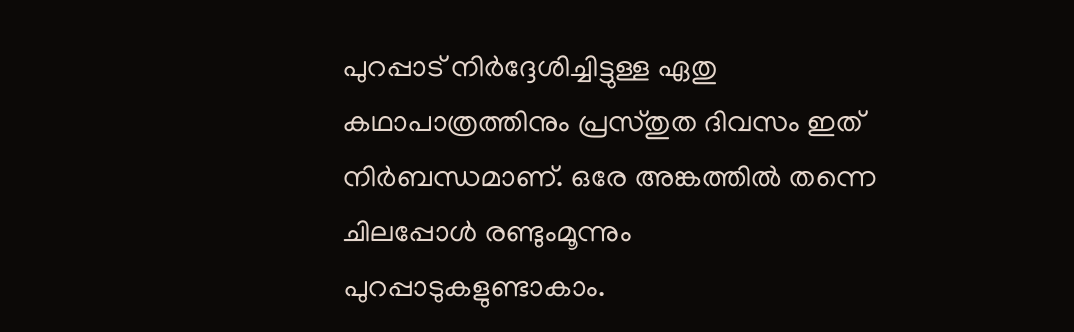പുറപ്പാട്‌ നിര്‍ദ്ദേശിച്ചിട്ടുള്ള ഏതു കഥാപാത്രത്തിനും പ്രസ്തുത ദിവസം ഇത്‌ നിര്‍ബന്ധമാണ്‌. ഒരേ അങ്കത്തില്‍ തന്നെ ചിലപ്പോള്‍ രണ്ടുംമൂന്നും പുറപ്പാടുകളുണ്ടാകാം.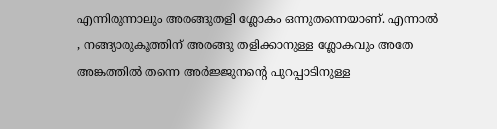എന്നിരുന്നാലും ‌അരങ്ങുതളി ശ്ലോകം ഒന്നുതന്നെയാണ്‌. എന്നാല്‍ , നങ്ങ്യാരുകൂത്തിന്‌ അരങ്ങു തളിക്കാനുള്ള ശ്ലോകവും അതേ അങ്കത്തില്‍ തന്നെ അര്‍ജ്ജുനന്റെ പുറപ്പാടിനുള്ള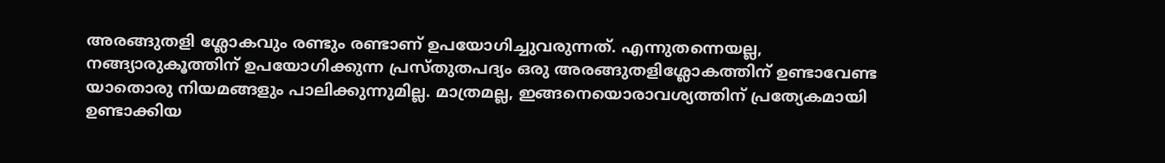അരങ്ങുതളി ശ്ലോകവും രണ്ടും രണ്ടാണ്‌ ഉപയോഗിച്ചുവരുന്നത്‌. എന്നുതന്നെയല്ല, നങ്ങ്യാരുകൂത്തിന്‌ ഉപയോഗിക്കുന്ന പ്രസ്തുതപദ്യം ഒരു അരങ്ങുതളിശ്ലോകത്തിന് ഉണ്ടാവേണ്ട യാതൊരു നിയമങ്ങളും പാലിക്കുന്നുമില്ല. മാത്രമല്ല, ഇങ്ങനെയൊരാവശ്യത്തിന്‌ പ്രത്യേകമായി ഉണ്ടാക്കിയ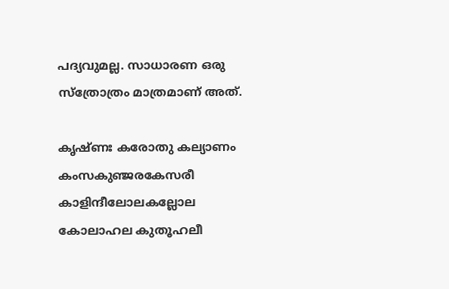പദ്യവുമല്ല. സാധാരണ ഒരു സ്ത്രോത്രം മാത്രമാണ്‌ അത്‌.

കൃഷ്ണഃ കരോതു കല്യാണം
കംസകുഞ്ജരകേസരീ
കാളിന്ദീലോലകല്ലോല
കോലാഹല കുതൂഹലീ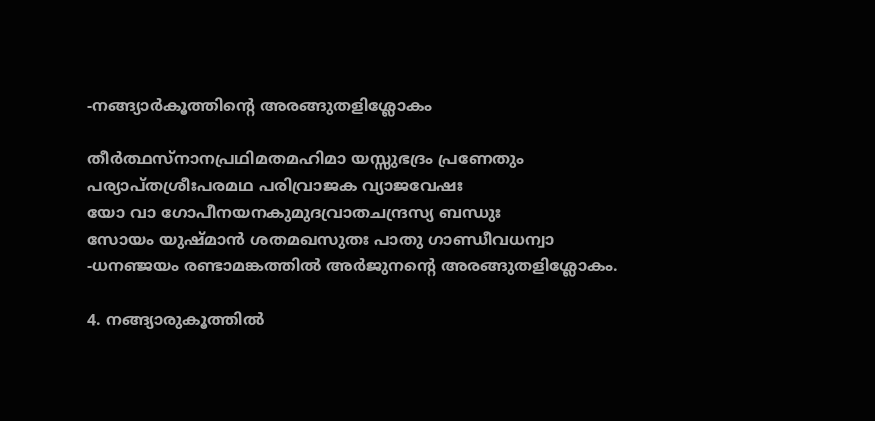-നങ്ങ്യാര്‍കൂത്തിന്റെ അരങ്ങുതളിശ്ലോകം

തീര്‍ത്ഥസ്നാനപ്രഥിമതമഹിമാ യസ്സുഭദ്രം പ്രണേതും
പര്യാപ്തശ്രീഃപരമഥ പരിവ്രാജക വ്യാജവേഷഃ
യോ വാ ഗോപീനയനകുമുദവ്രാതചന്ദ്രസ്യ ബന്ധുഃ
സോയം യുഷ്മാന്‍ ശതമഖസുതഃ പാതു ഗാണ്ഡീവധന്വാ
-ധനഞ്ജയം രണ്ടാമങ്കത്തില്‍ അര്‍ജുനന്റെ അരങ്ങുതളിശ്ലോകം‌.

4. നങ്ങ്യാരുകൂത്തില്‍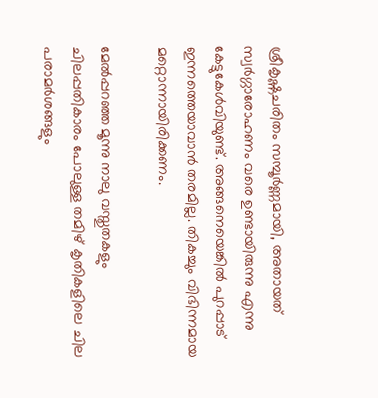ശ്രീകൃഷ്ണചരിതം സമ്പൂര്‍ണ്ണമായി, അതായത്‌ സ്വര്‍ഗ്ഗാരോഹണം വരെ ഉണ്ടായിരുന്നു എന്നു കേട്ടുകേള്‍വിയുണ്ട്‌. അങ്ങനെയെങ്കില്‍ പുറപ്പാട്‌ ഇന്നത്തെയാവാന്‍ തരമില്ല. തികച്ചും വിഭിന്നമായ മറ്റൊന്നായിരിക്കണം.

മേല്‍പ്പറഞ്ഞ മൂന്നു നാലു വസ്തുതകളും ചിലപ്പതികാരം പോലുള്ള തമിഴ്‌ കൃതികളിലെ ചില പരാമര്‍ശങ്ങളും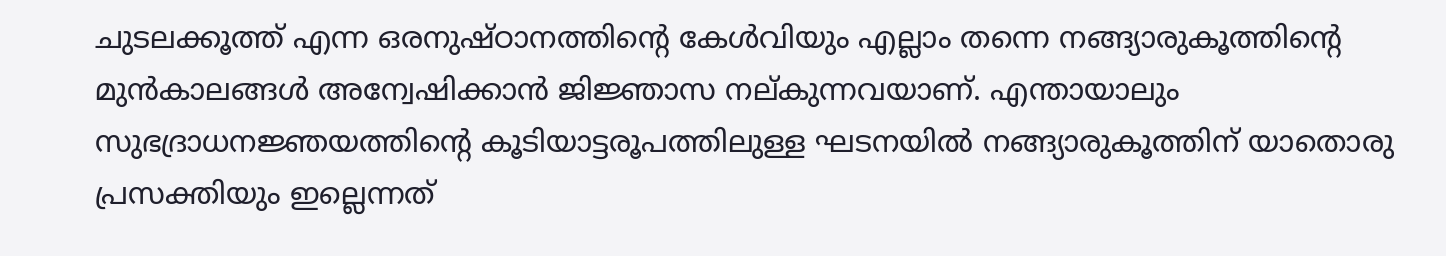ചുടലക്കൂത്ത്‌ എന്ന ഒരനുഷ്ഠാനത്തിന്റെ കേള്‍വിയും എല്ലാം തന്നെ നങ്ങ്യാരുകൂത്തിന്റെ മുന്‍കാലങ്ങള്‍ അന്വേഷിക്കാന്‍ ജിജ്ഞാസ നല്കുന്നവയാണ്‌. എന്തായാലും സുഭദ്രാധനജ്ഞയത്തിന്റെ കൂടിയാട്ടരൂപത്തിലുള്ള ഘടനയില്‍ നങ്ങ്യാരുകൂത്തിന്‌ യാതൊരു പ്രസക്തിയും ഇല്ലെന്നത്‌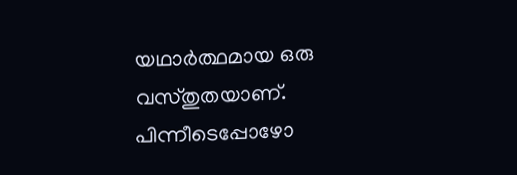യഥാര്‍ത്ഥമായ ഒരു വസ്തുതയാണ്‌. പിന്നീടെപ്പോഴോ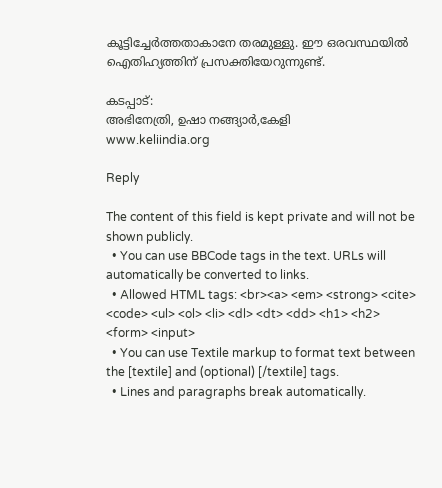കൂട്ടിച്ചേര്‍ത്തതാകാനേ തരമുള്ളു. ഈ ഒരവസ്ഥയില്‍ ഐതിഹ്യത്തിന്‌ പ്രസക്തിയേറുന്നുണ്ട്‌.

കടപ്പാട്:
അഭിനേത്രി, ഉഷാ നങ്ങ്യാര്‍,കേളി
www.keliindia.org

Reply

The content of this field is kept private and will not be shown publicly.
  • You can use BBCode tags in the text. URLs will automatically be converted to links.
  • Allowed HTML tags: <br><a> <em> <strong> <cite> <code> <ul> <ol> <li> <dl> <dt> <dd> <h1> <h2> <form> <input>
  • You can use Textile markup to format text between the [textile] and (optional) [/textile] tags.
  • Lines and paragraphs break automatically.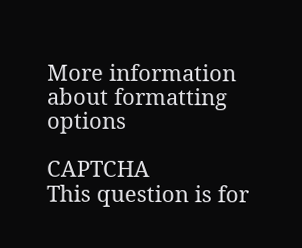More information about formatting options

CAPTCHA
This question is for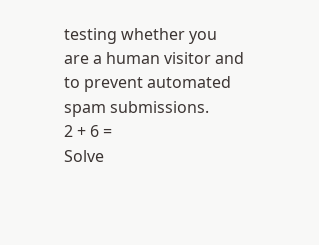testing whether you are a human visitor and to prevent automated spam submissions.
2 + 6 =
Solve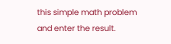this simple math problem and enter the result.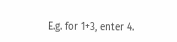E.g. for 1+3, enter 4.